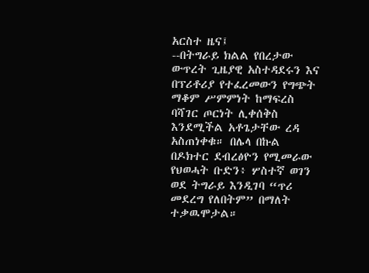አርስተ ዜና፤
--በትግራይ ክልል የበረታው ውጥረት ጊዜያዊ አስተዳደሩን እና በፕሪቶሪያ የተፈረመውን የግጭት ማቆም ሥምምነት ከማፍረስ ባሻገር ጦርነት ሊቀሰቅስ እንደሚችል አቶጌታቸው ረዳ አስጠነቀቁ። በሌላ በኩል በዶክተር ደብረፅዮን የሚመራው የህወሓት ቡድን፥ ሦስተኛ ወገን ወደ ትግራይ እንዲገባ “ጥሪ መደረግ የለበትም” በማለት ተቃዉሞታል።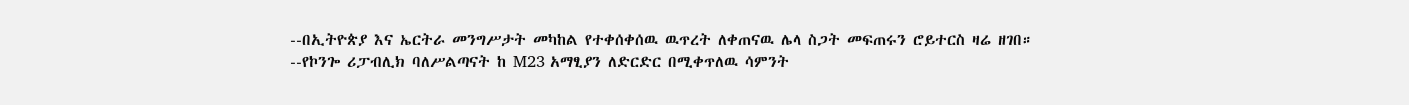--በኢትዮጵያ እና ኤርትራ መንግሥታት መካከል የተቀሰቀሰዉ ዉጥረት ለቀጠናዉ ሌላ ስጋት መፍጠሩን ሮይተርስ ዛሬ ዘገበ።
--የኮንጐ ሪፓብሊክ ባለሥልጣናት ከ M23 አማፂያን ለድርድር በሚቀጥለዉ ሳምንት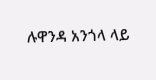ሉዋንዳ አንጎላ ላይ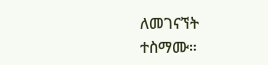ለመገናኘት ተስማሙ።